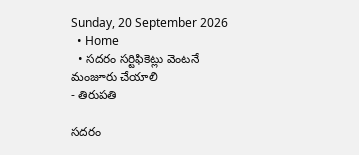Sunday, 20 September 2026
  • Home
  • సదరం సర్టిఫికెట్లు వెంటనే మంజూరు చేయాలి
- తిరుపతి

సదరం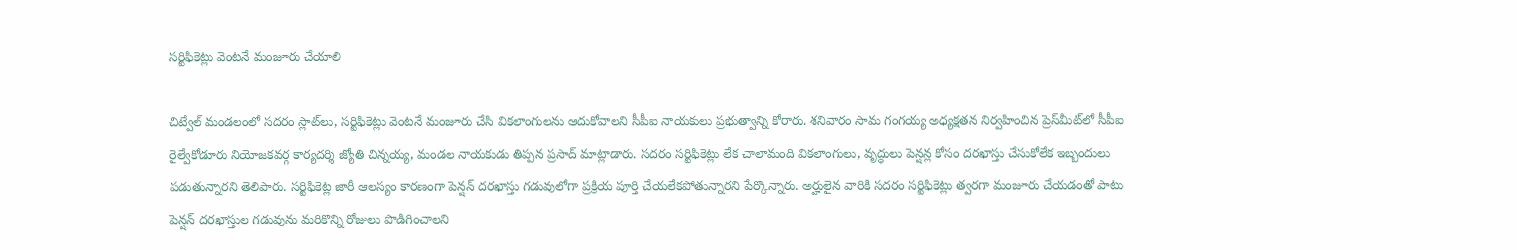సర్టిఫికెట్లు వెంటనే మంజూరు చేయాలి

చిట్వేల్‌ మండలంలో సదరం స్లాట్‌లు, సర్టిఫికెట్లు వెంటనే మంజూరు చేసి వికలాంగులను ఆదుకోవాలని సీపీఐ నాయకులు ప్రభుత్వాన్ని కోరారు. శనివారం సామ గంగయ్య అధ్యక్షతన నిర్వహించిన ప్రెస్‌మీట్‌లో సీపీఐ రైల్వేకోడూరు నియోజకవర్గ కార్యదర్శి జ్యోతి చిన్నయ్య, మండల నాయకుడు తిప్పన ప్రసాద్ మాట్లాడారు. సదరం సర్టిఫికెట్లు లేక చాలామంది వికలాంగులు, వృద్ధులు పెన్షన్ల కోసం దరఖాస్తు చేసుకోలేక ఇబ్బందులు పడుతున్నారని తెలిపారు. సర్టిఫికెట్ల జారీ ఆలస్యం కారణంగా పెన్షన్ దరఖాస్తు గడువులోగా ప్రక్రియ పూర్తి చేయలేకపోతున్నారని పేర్కొన్నారు. అర్హులైన వారికి సదరం సర్టిఫికెట్లు త్వరగా మంజూరు చేయడంతో పాటు పెన్షన్ దరఖాస్తుల గడువును మరికొన్ని రోజులు పొడిగించాలని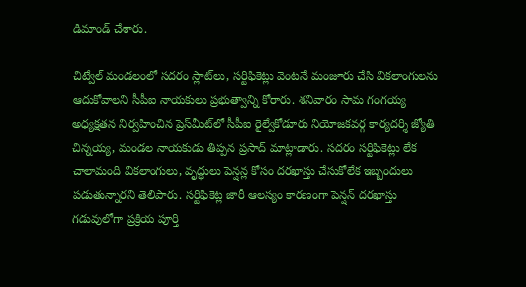డిమాండ్ చేశారు.

చిట్వేల్‌ మండలంలో సదరం స్లాట్‌లు, సర్టిఫికెట్లు వెంటనే మంజూరు చేసి వికలాంగులను ఆదుకోవాలని సీపీఐ నాయకులు ప్రభుత్వాన్ని కోరారు. శనివారం సామ గంగయ్య అధ్యక్షతన నిర్వహించిన ప్రెస్‌మీట్‌లో సీపీఐ రైల్వేకోడూరు నియోజకవర్గ కార్యదర్శి జ్యోతి చిన్నయ్య, మండల నాయకుడు తిప్పన ప్రసాద్ మాట్లాడారు. సదరం సర్టిఫికెట్లు లేక చాలామంది వికలాంగులు, వృద్ధులు పెన్షన్ల కోసం దరఖాస్తు చేసుకోలేక ఇబ్బందులు పడుతున్నారని తెలిపారు. సర్టిఫికెట్ల జారీ ఆలస్యం కారణంగా పెన్షన్ దరఖాస్తు గడువులోగా ప్రక్రియ పూర్తి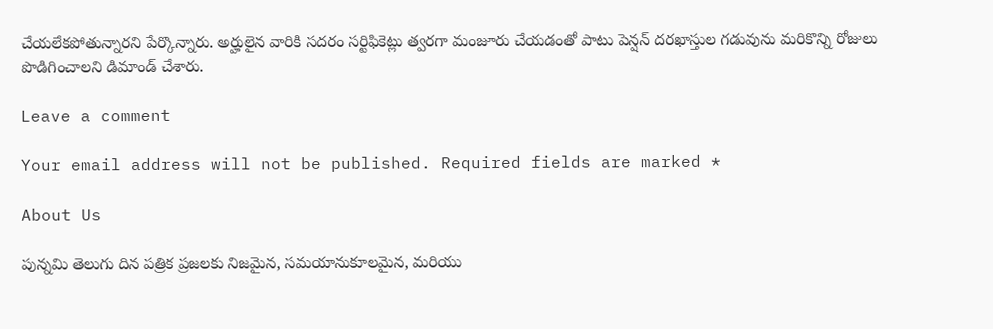చేయలేకపోతున్నారని పేర్కొన్నారు. అర్హులైన వారికి సదరం సర్టిఫికెట్లు త్వరగా మంజూరు చేయడంతో పాటు పెన్షన్ దరఖాస్తుల గడువును మరికొన్ని రోజులు పొడిగించాలని డిమాండ్ చేశారు.

Leave a comment

Your email address will not be published. Required fields are marked *

About Us

పున్నమి తెలుగు దిన పత్రిక ప్రజలకు నిజమైన, సమయానుకూలమైన, మరియు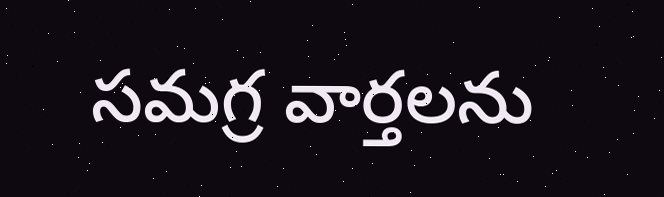సమగ్ర వార్తలను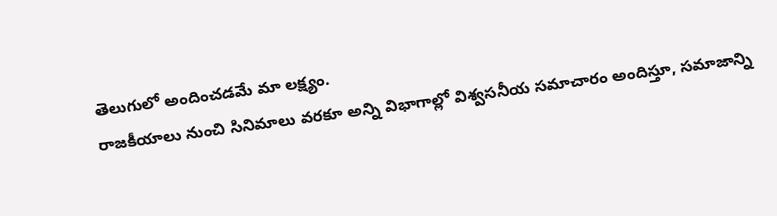తెలుగులో అందించడమే మా లక్ష్యం.
రాజకీయాలు నుంచి సినిమాలు వరకూ అన్ని విభాగాల్లో విశ్వసనీయ సమాచారం అందిస్తూ, సమాజాన్ని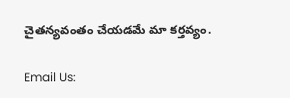చైతన్యవంతం చేయడమే మా కర్తవ్యం.

Email Us: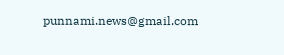punnami.news@gmail.com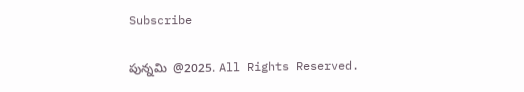Subscribe

పున్నమి  @2025. All Rights Reserved.